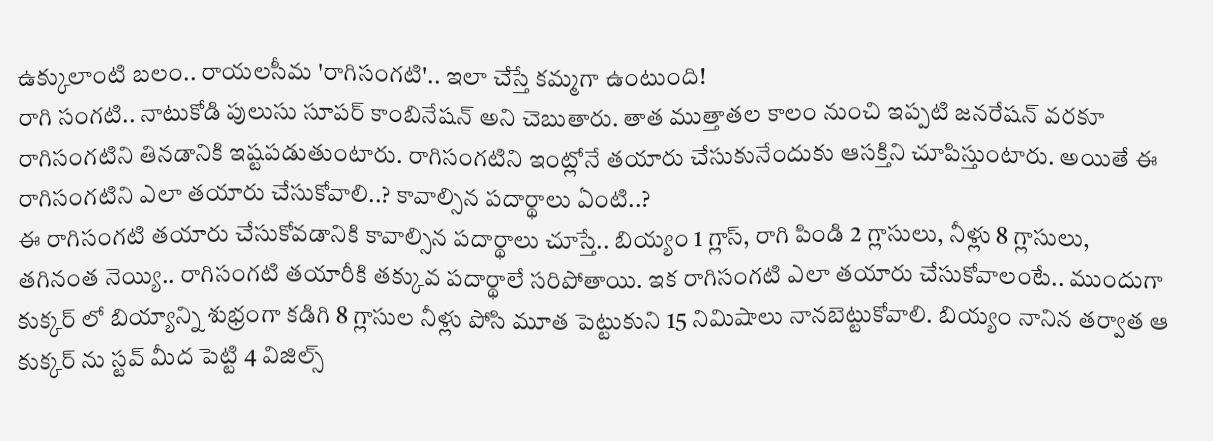ఉక్కులాంటి బలం.. రాయలసీమ 'రాగిసంగటి'.. ఇలా చేస్తే కమ్మగా ఉంటుంది!
రాగి సంగటి.. నాటుకోడి పులుసు సూపర్ కాంబినేషన్ అని చెబుతారు. తాత ముత్తాతల కాలం నుంచి ఇప్పటి జనరేషన్ వరకూ రాగిసంగటిని తినడానికి ఇష్టపడుతుంటారు. రాగిసంగటిని ఇంట్లోనే తయారు చేసుకునేందుకు ఆసక్తిని చూపిస్తుంటారు. అయితే ఈ రాగిసంగటిని ఎలా తయారు చేసుకోవాలి..? కావాల్సిన పదార్థాలు ఏంటి..?
ఈ రాగిసంగటి తయారు చేసుకోవడానికి కావాల్సిన పదార్థాలు చూస్తే.. బియ్యం 1 గ్లాస్, రాగి పిండి 2 గ్లాసులు, నీళ్లు 8 గ్లాసులు, తగినంత నెయ్యి.. రాగిసంగటి తయారీకి తక్కువ పదార్థాలే సరిపోతాయి. ఇక రాగిసంగటి ఎలా తయారు చేసుకోవాలంటే.. ముందుగా కుక్కర్ లో బియ్యాన్ని శుభ్రంగా కడిగి 8 గ్లాసుల నీళ్లు పోసి మూత పెట్టుకుని 15 నిమిషాలు నానబెట్టుకోవాలి. బియ్యం నానిన తర్వాత ఆ కుక్కర్ ను స్టవ్ మీద పెట్టి 4 విజిల్స్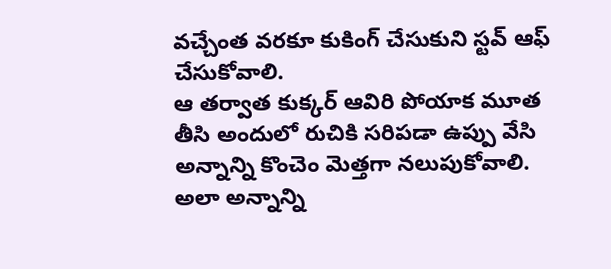వచ్చేంత వరకూ కుకింగ్ చేసుకుని స్టవ్ ఆఫ్ చేసుకోవాలి.
ఆ తర్వాత కుక్కర్ ఆవిరి పోయాక మూత తీసి అందులో రుచికి సరిపడా ఉప్పు వేసి అన్నాన్ని కొంచెం మెత్తగా నలుపుకోవాలి. అలా అన్నాన్ని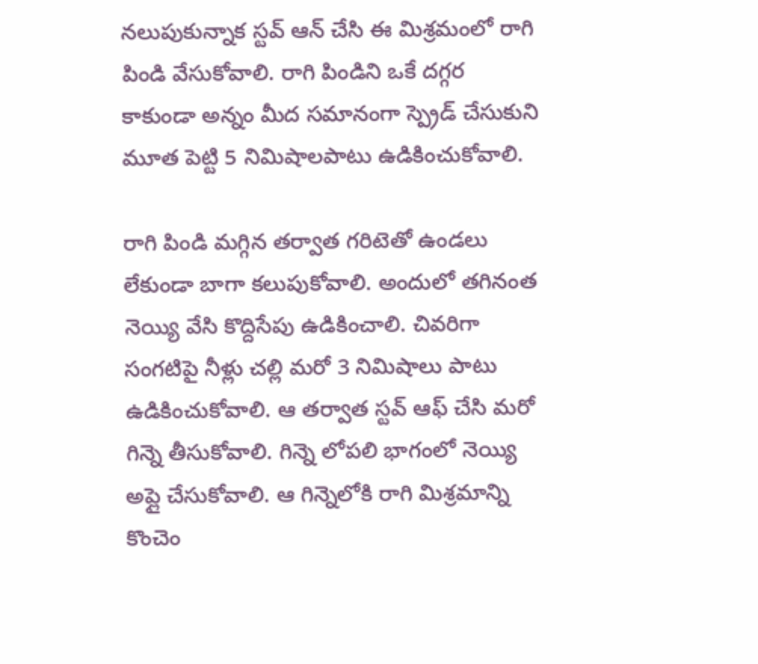నలుపుకున్నాక స్టవ్ ఆన్ చేసి ఈ మిశ్రమంలో రాగి పిండి వేసుకోవాలి. రాగి పిండిని ఒకే దగ్గర కాకుండా అన్నం మీద సమానంగా స్ప్రెడ్ చేసుకుని మూత పెట్టి 5 నిమిషాలపాటు ఉడికించుకోవాలి.

రాగి పిండి మగ్గిన తర్వాత గరిటెతో ఉండలు లేకుండా బాగా కలుపుకోవాలి. అందులో తగినంత నెయ్యి వేసి కొద్దిసేపు ఉడికించాలి. చివరిగా సంగటిపై నీళ్లు చల్లి మరో 3 నిమిషాలు పాటు ఉడికించుకోవాలి. ఆ తర్వాత స్టవ్ ఆఫ్ చేసి మరో గిన్నె తీసుకోవాలి. గిన్నె లోపలి భాగంలో నెయ్యి అప్లై చేసుకోవాలి. ఆ గిన్నెలోకి రాగి మిశ్రమాన్ని కొంచెం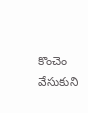కొంచెం వేసుకుని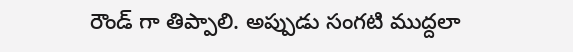రౌండ్ గా తిప్పాలి. అప్పుడు సంగటి ముద్దలా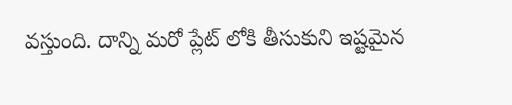వస్తుంది. దాన్ని మరో ప్లేట్ లోకి తీసుకుని ఇష్టమైన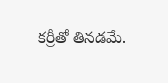కర్రీతో తినడమే.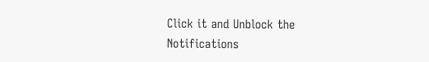Click it and Unblock the Notifications